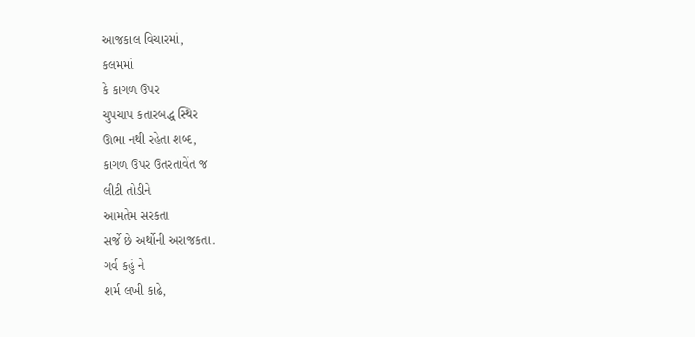આજકાલ વિચારમાં,
કલમમાં
કે કાગળ ઉપર
ચુપચાપ કતારબદ્ધ સ્થિર
ઊભા નથી રહેતા શબ્દ,
કાગળ ઉપર ઉતરતાવેંત જ
લીટી તોડીને
આમતેમ સરકતા
સર્જે છે અર્થોની અરાજકતા.
ગર્વ કહું ને
શર્મ લખી કાઢે,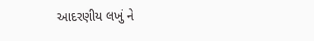આદરણીય લખું ને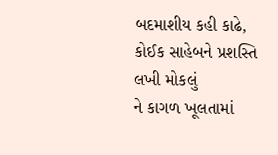બદમાશીય કહી કાઢે,
કોઈક સાહેબને પ્રશસ્તિ લખી મોકલું
ને કાગળ ખૂલતામાં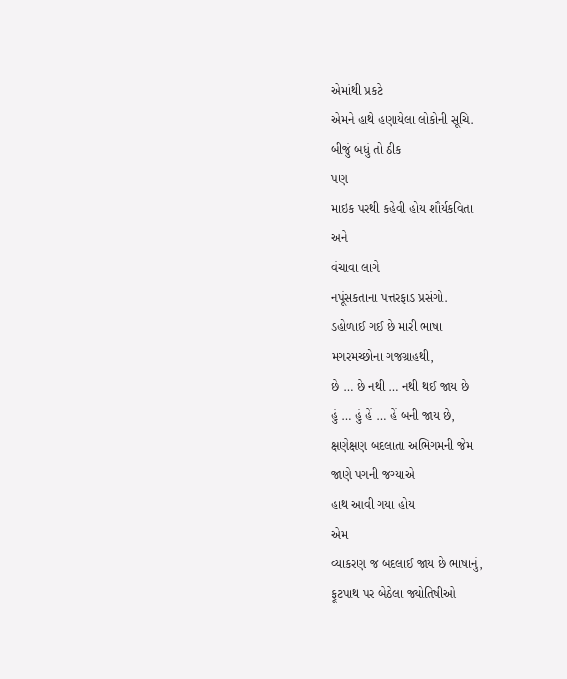એમાંથી પ્રકટે
એમને હાથે હણાયેલા લોકોની સૂચિ.
બીજું બધું તો ઠીક
પણ
માઇક પરથી કહેવી હોય શૌર્યકવિતા
અને
વંચાવા લાગે
નપૂંસકતાના પત્તરફાડ પ્રસંગો.
ડહોળાઈ ગઈ છે મારી ભાષા
મગરમચ્છોના ગજગ્રાહથી,
છે … છે નથી … નથી થઈ જાય છે
હું … હું હેં … હેં બની જાય છે,
ક્ષણેક્ષણ બદલાતા અભિગમની જેમ
જાણે પગની જગ્યાએ
હાથ આવી ગયા હોય
એમ
વ્યાકરણ જ બદલાઈ જાય છે ભાષાનું,
ફૂટપાથ પર બેઠેલા જ્યોતિષીઓ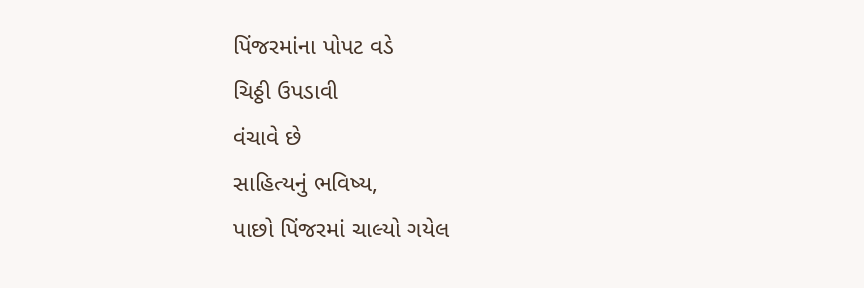પિંજરમાંના પોપટ વડે
ચિઠ્ઠી ઉપડાવી
વંચાવે છે
સાહિત્યનું ભવિષ્ય,
પાછો પિંજરમાં ચાલ્યો ગયેલ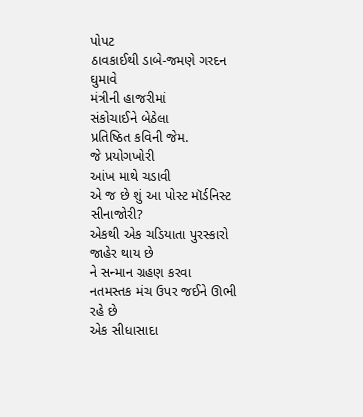પોપટ
ઠાવકાઈથી ડાબે-જમણે ગરદન ઘુમાવે
મંત્રીની હાજરીમાં
સંકોચાઈને બેઠેલા
પ્રતિષ્ઠિત કવિની જેમ.
જે પ્રયોગખોરી
આંખ માથે ચડાવી
એ જ છે શું આ પોસ્ટ મૉર્ડનિસ્ટ સીનાજોરી?
એકથી એક ચડિયાતા પુરસ્કારો જાહેર થાય છે
ને સન્માન ગ્રહણ કરવા
નતમસ્તક મંચ ઉપર જઈને ઊભી રહે છે
એક સીધાસાદા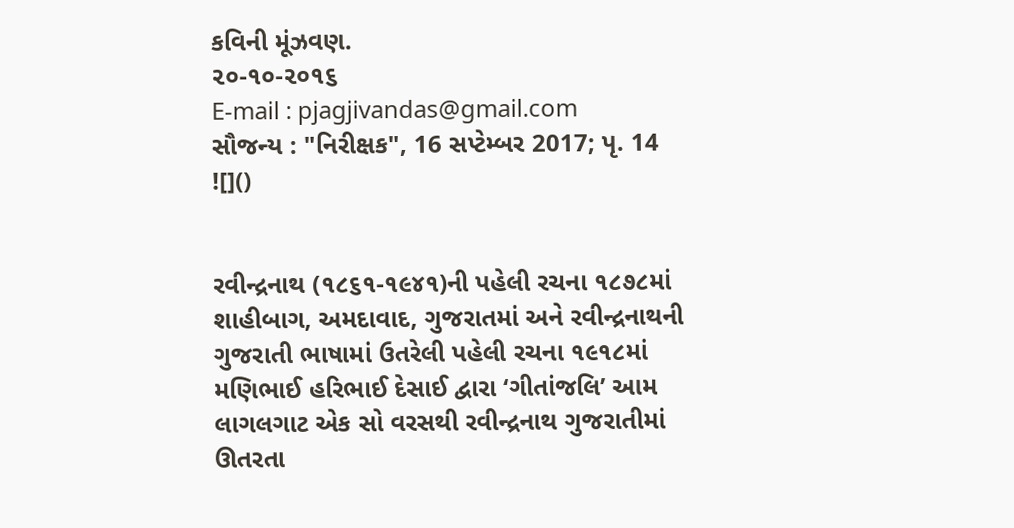કવિની મૂંઝવણ.
૨૦-૧૦-૨૦૧૬
E-mail : pjagjivandas@gmail.com
સૌજન્ય : "નિરીક્ષક", 16 સપ્ટેમ્બર 2017; પૃ. 14
![]()


રવીન્દ્રનાથ (૧૮૬૧-૧૯૪૧)ની પહેલી રચના ૧૮૭૮માં શાહીબાગ, અમદાવાદ, ગુજરાતમાં અને રવીન્દ્રનાથની ગુજરાતી ભાષામાં ઉતરેલી પહેલી રચના ૧૯૧૮માં મણિભાઈ હરિભાઈ દેસાઈ દ્વારા ‘ગીતાંજલિ’ આમ લાગલગાટ એક સો વરસથી રવીન્દ્રનાથ ગુજરાતીમાં ઊતરતા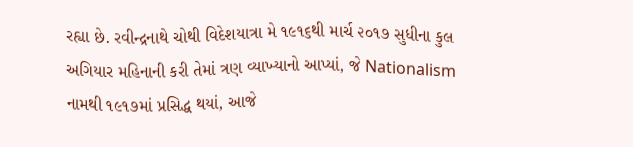રહ્યા છે. રવીન્દ્રનાથે ચોથી વિદેશયાત્રા મે ૧૯૧૬થી માર્ચ ૨૦૧૭ સુધીના કુલ અગિયાર મહિનાની કરી તેમાં ત્રણ વ્યાખ્યાનો આપ્યાં, જે Nationalism નામથી ૧૯૧૭માં પ્રસિદ્ધ થયાં, આજે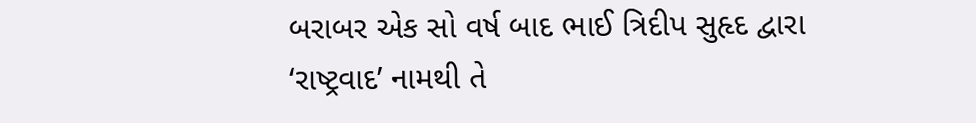બરાબર એક સો વર્ષ બાદ ભાઈ ત્રિદીપ સુહૃદ દ્વારા ‘રાષ્ટ્રવાદ’ નામથી તે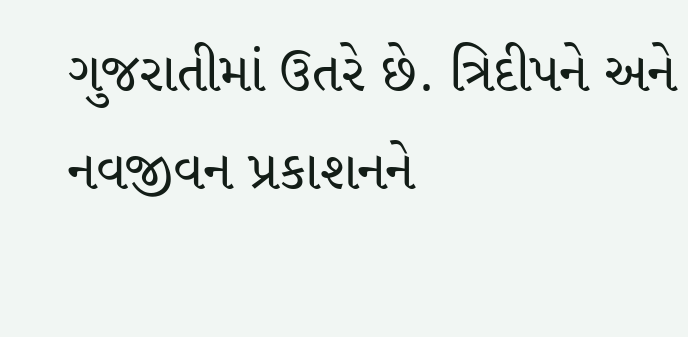ગુજરાતીમાં ઉતરે છે. ત્રિદીપને અને નવજીવન પ્રકાશનને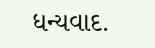ધન્યવાદ.